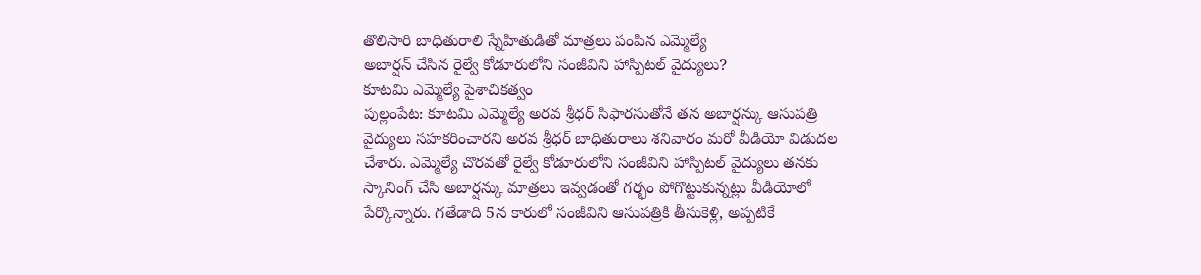తొలిసారి బాధితురాలి స్నేహితుడితో మాత్రలు పంపిన ఎమ్మెల్యే
అబార్షన్ చేసిన రైల్వే కోడూరులోని సంజీవిని హాస్పిటల్ వైద్యులు?
కూటమి ఎమ్మెల్యే పైశాచికత్వం
పుల్లంపేట: కూటమి ఎమ్మెల్యే అరవ శ్రీధర్ సిఫారసుతోనే తన అబార్షన్కు ఆసుపత్రి వైద్యులు సహకరించారని అరవ శ్రీధర్ బాధితురాలు శనివారం మరో వీడియో విడుదల చేశారు. ఎమ్మెల్యే చొరవతో రైల్వే కోడూరులోని సంజీవిని హాస్పిటల్ వైద్యులు తనకు స్కానింగ్ చేసి అబార్షన్కు మాత్రలు ఇవ్వడంతో గర్భం పోగొట్టుకున్నట్లు వీడియోలో పేర్కొన్నారు. గతేడాది 5న కారులో సంజీవిని ఆసుపత్రికి తీసుకెళ్లి, అప్పటికే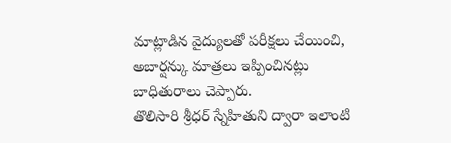మాట్లాడిన వైద్యులతో పరీక్షలు చేయించి, అబార్షన్కు మాత్రలు ఇప్పించినట్లు బాధితురాలు చెప్పారు.
తొలిసారి శ్రీధర్ స్నేహితుని ద్వారా ఇలాంటి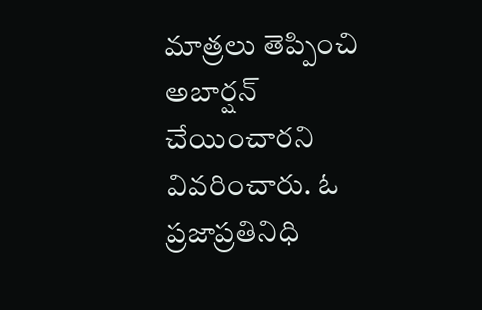మాత్రలు తెప్పించి అబార్షన్ చేయించారని వివరించారు. ఓ ప్రజాప్రతినిధి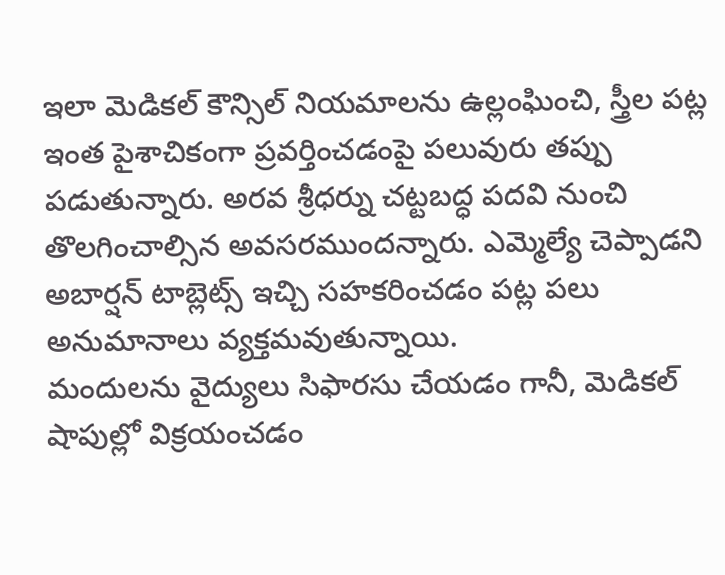ఇలా మెడికల్ కౌన్సిల్ నియమాలను ఉల్లంఘించి, స్త్రీల పట్ల ఇంత పైశాచికంగా ప్రవర్తించడంపై పలువురు తప్పు పడుతున్నారు. అరవ శ్రీధర్ను చట్టబద్ధ పదవి నుంచి తొలగించాల్సిన అవసరముందన్నారు. ఎమ్మెల్యే చెప్పాడని అబార్షన్ టాబ్లెట్స్ ఇచ్చి సహకరించడం పట్ల పలు అనుమానాలు వ్యక్తమవుతున్నాయి.
మందులను వైద్యులు సిఫారసు చేయడం గానీ, మెడికల్ షాపుల్లో విక్రయంచడం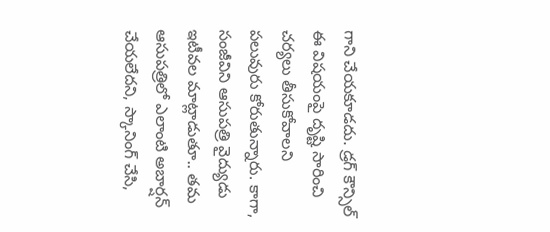గాని చేయకూడదు. డ్రగ్ కౌన్సిల్ ఈ విషయంపై దృష్టి సారించి చర్యలు తీసుకోవాలని పలువురు కోరుతున్నారు. కాగా, సంజీవిని ఆసుపత్రి వైద్యుడు ఇటీవల మాట్లాడుతూ.. తమ ఆసుపత్రిలో ఎలాంటి అబార్షన్ చేయలేదని, స్కానింగ్ చేసి,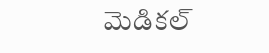మెడికల్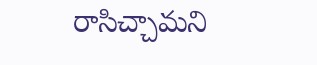రాసిచ్చామని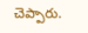చెప్పారు.